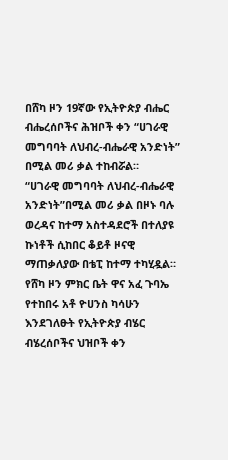በሸካ ዞን 19ኛው የኢትዮጵያ ብሔር ብሔረሰቦችና ሕዝቦች ቀን “ሀገራዊ መግባባት ለህብረ-ብሔራዊ አንድነት” በሚል መሪ ቃል ተከብሯል።
“ሀገራዊ መግባባት ለህብረ-ብሔራዊ አንድነት”በሚል መሪ ቃል በዞኑ ባሉ ወረዳና ከተማ አስተዳደሮች በተለያዩ ኩነቶች ሲከበር ቆይቶ ዞናዊ ማጠቃለያው በቴፒ ከተማ ተካሂዷል።
የሸካ ዞን ምክር ቤት ዋና አፈ ጉባኤ የተከበሩ አቶ ዮሀንስ ካሳሁን እንደገለፁት የኢትዮጵያ ብሄር ብሄረሰቦችና ህዝቦች ቀን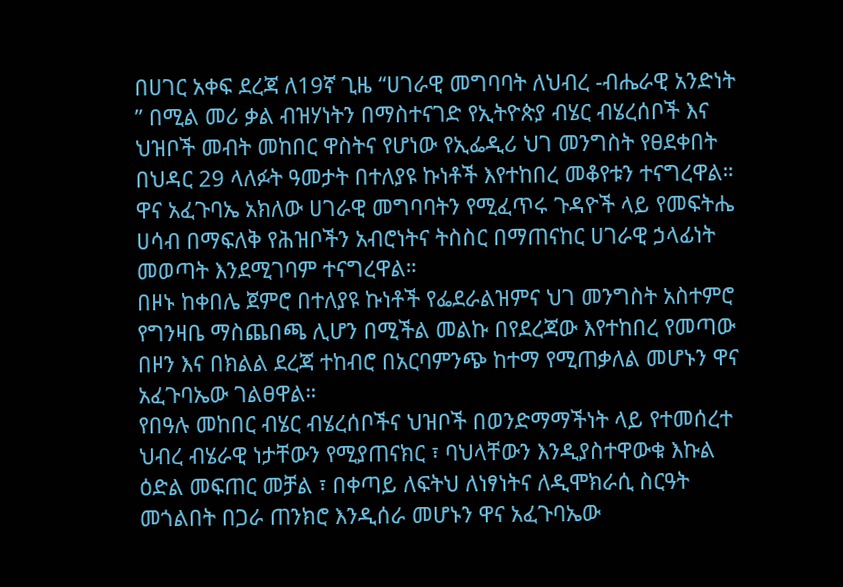በሀገር አቀፍ ደረጃ ለ19ኛ ጊዜ “ሀገራዊ መግባባት ለህብረ -ብሔራዊ አንድነት ” በሚል መሪ ቃል ብዝሃነትን በማስተናገድ የኢትዮጵያ ብሄር ብሄረሰቦች እና ህዝቦች መብት መከበር ዋስትና የሆነው የኢፌዲሪ ህገ መንግስት የፀደቀበት በህዳር 29 ላለፉት ዓመታት በተለያዩ ኩነቶች እየተከበረ መቆየቱን ተናግረዋል።
ዋና አፈጉባኤ አክለው ሀገራዊ መግባባትን የሚፈጥሩ ጉዳዮች ላይ የመፍትሔ ሀሳብ በማፍለቅ የሕዝቦችን አብሮነትና ትስስር በማጠናከር ሀገራዊ ኃላፊነት መወጣት እንደሚገባም ተናግረዋል።
በዞኑ ከቀበሌ ጀምሮ በተለያዩ ኩነቶች የፌደራልዝምና ህገ መንግስት አስተምሮ የግንዛቤ ማስጨበጫ ሊሆን በሚችል መልኩ በየደረጃው እየተከበረ የመጣው በዞን እና በክልል ደረጃ ተከብሮ በአርባምንጭ ከተማ የሚጠቃለል መሆኑን ዋና አፈጉባኤው ገልፀዋል።
የበዓሉ መከበር ብሄር ብሄረሰቦችና ህዝቦች በወንድማማችነት ላይ የተመሰረተ ህብረ ብሄራዊ ነታቸውን የሚያጠናክር ፣ ባህላቸውን እንዲያስተዋውቁ እኩል ዕድል መፍጠር መቻል ፣ በቀጣይ ለፍትህ ለነፃነትና ለዲሞክራሲ ስርዓት መጎልበት በጋራ ጠንክሮ እንዲሰራ መሆኑን ዋና አፈጉባኤው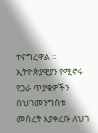ተናግረዋል ።
ኢትዮጵያዊያን የሚኖሩ የጋራ ጥያቄዎችን በህገመንግስቱ መሰረት እያቀረቡ ለህገ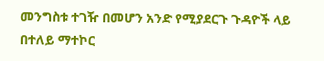መንግስቱ ተገዥ በመሆን አንድ የሚያደርጉ ጉዳዮች ላይ በተለይ ማተኮር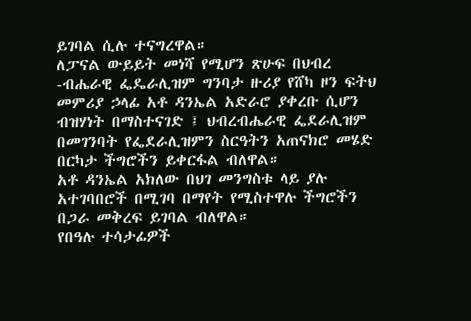ይገባል ሲሉ ተናግረዋል።
ለፓናል ውይይት መነሻ የሚሆን ጽሁፍ በህብረ -ብሔራዊ ፌዴራሊዝም ግንባታ ዙሪያ የሸካ ዞን ፍትህ መምሪያ ኃላፊ አቶ ዳንኤል አድራሮ ያቀረቡ ሲሆን ብዝሃነት በማስተናገድ ፤ ህብረብሔራዊ ፌደራሊዝም በመገንባት የፌደራሊዝምን ስርዓትን አጠናክሮ መሄድ በርካታ ችግሮችን ይቀርፋል ብለዋል።
አቶ ዳንኤል አክለው በህገ መንግስቱ ላይ ያሉ አተገባበሮች በሚገባ በማየት የሚስተዋሉ ችግሮችን በጋራ መቅረፍ ይገባል ብለዋል።
የበዓሉ ተሳታፊዎች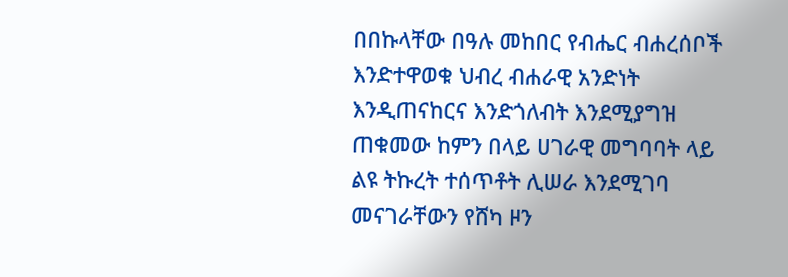በበኩላቸው በዓሉ መከበር የብሔር ብሐረሰቦች እንድተዋወቁ ህብረ ብሐራዊ አንድነት እንዲጠናከርና እንድጎለብት እንደሚያግዝ ጠቁመው ከምን በላይ ሀገራዊ መግባባት ላይ ልዩ ትኩረት ተሰጥቶት ሊሠራ እንደሚገባ መናገራቸውን የሸካ ዞን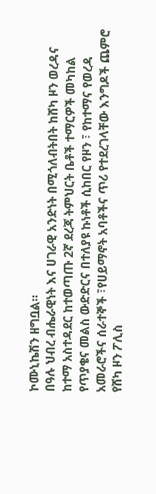ኮሙኒኬሽን ዘግቧል።
በዓሉ ህብረ ብሔራዊነት እና ሀገራዊ አንድነት በሚጎለብትበት ከሸካ ዞን ወረዳና ከተማ አስተዳደር ከተወጣጡ 2ኛ ደረጃ ትምህርት ቤቶች ተማርዎች መካከል የጥያቄና መልስ ውድድርና በተለያዩ ኩነቶች ሲከበር የዞን ፣ የከተማና የወረዳ አመራሮችና ሰራተኞች ፣የሀይማኖት አባቶችና ጥሪ የተደረገላቸው እንግዶች ጨምሮ የሸካ ዞን ፖሊስ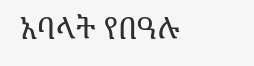አባላት የበዓሉ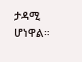ታዳሚ ሆነዋል።